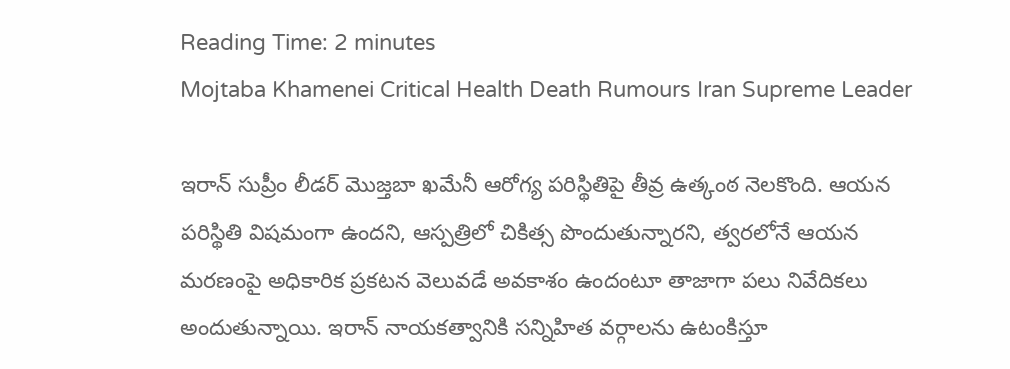Reading Time: 2 minutes
Mojtaba Khamenei Critical Health Death Rumours Iran Supreme Leader

ఇరాన్ సుప్రీం లీడర్ మొజ్తబా ఖమేనీ ఆరోగ్య పరిస్థితిపై తీవ్ర ఉత్కంఠ నెలకొంది. ఆయన పరిస్థితి విషమంగా ఉందని, ఆస్పత్రిలో చికిత్స పొందుతున్నారని, త్వరలోనే ఆయన మరణంపై అధికారిక ప్రకటన వెలువడే అవకాశం ఉందంటూ తాజాగా పలు నివేదికలు అందుతున్నాయి. ఇరాన్ నాయకత్వానికి సన్నిహిత వర్గాలను ఉటంకిస్తూ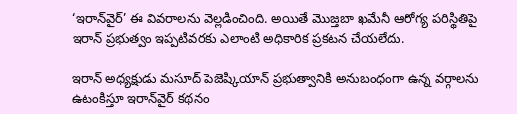‘ఇరాన్‌వైర్’ ఈ వివరాలను వెల్లడించింది. అయితే మొజ్తబా ఖమేనీ ఆరోగ్య పరిస్థితిపై ఇరాన్ ప్రభుత్వం ఇప్పటివరకు ఎలాంటి అధికారిక ప్రకటన చేయలేదు.

ఇరాన్ అధ్యక్షుడు మసూద్ పెజెష్కియాన్ ప్రభుత్వానికి అనుబంధంగా ఉన్న వర్గాలను ఉటంకిస్తూ ఇరాన్‌వైర్ కథనం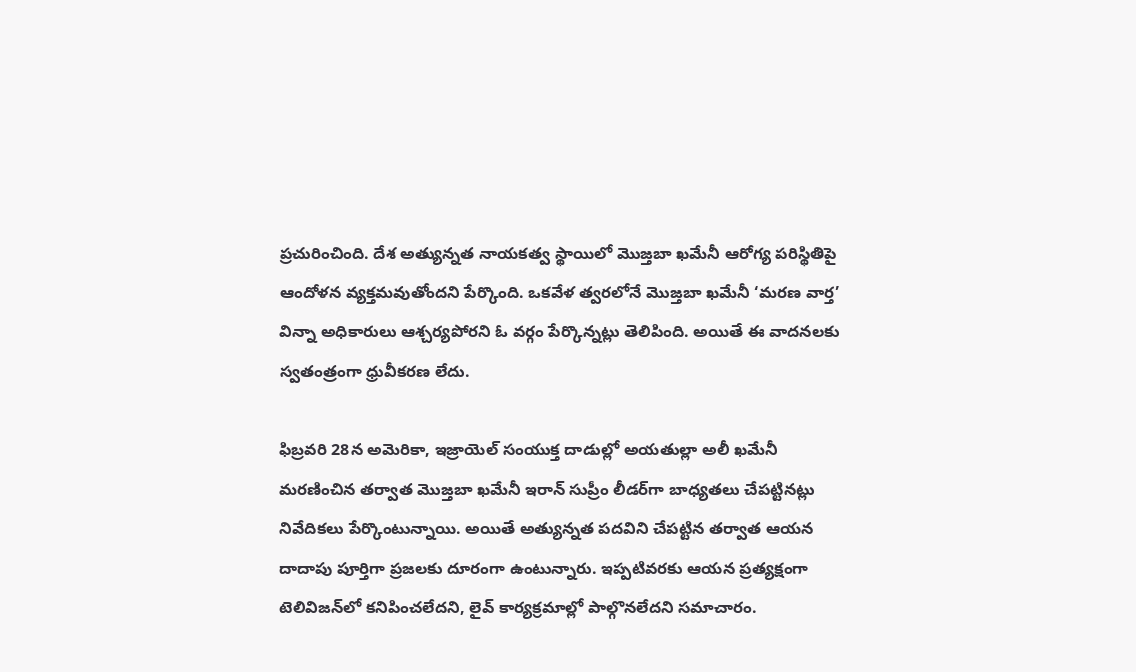ప్రచురించింది. దేశ అత్యున్నత నాయకత్వ స్థాయిలో మొజ్తబా ఖమేనీ ఆరోగ్య పరిస్థితిపై ఆందోళన వ్యక్తమవుతోందని పేర్కొంది. ఒకవేళ త్వరలోనే మొజ్తబా ఖమేనీ ‘మరణ వార్త’ విన్నా అధికారులు ఆశ్చర్యపోరని ఓ వర్గం పేర్కొన్నట్లు తెలిపింది. అయితే ఈ వాదనలకు స్వతంత్రంగా ధ్రువీకరణ లేదు.

ఫిబ్రవరి 28న అమెరికా, ఇజ్రాయెల్ సంయుక్త దాడుల్లో అయతుల్లా అలీ ఖమేనీ మరణించిన తర్వాత మొజ్తబా ఖమేనీ ఇరాన్ సుప్రీం లీడర్‌గా బాధ్యతలు చేపట్టినట్లు నివేదికలు పేర్కొంటున్నాయి. అయితే అత్యున్నత పదవిని చేపట్టిన తర్వాత ఆయన దాదాపు పూర్తిగా ప్రజలకు దూరంగా ఉంటున్నారు. ఇప్పటివరకు ఆయన ప్రత్యక్షంగా టెలివిజన్‌లో కనిపించలేదని, లైవ్ కార్యక్రమాల్లో పాల్గొనలేదని సమాచారం.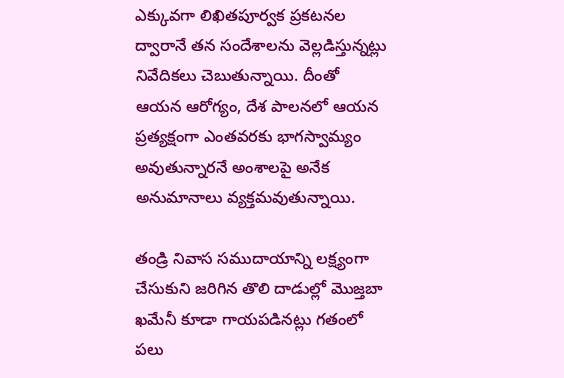ఎక్కువగా లిఖితపూర్వక ప్రకటనల ద్వారానే తన సందేశాలను వెల్లడిస్తున్నట్లు నివేదికలు చెబుతున్నాయి. దీంతో ఆయన ఆరోగ్యం, దేశ పాలనలో ఆయన ప్రత్యక్షంగా ఎంతవరకు భాగస్వామ్యం అవుతున్నారనే అంశాలపై అనేక అనుమానాలు వ్యక్తమవుతున్నాయి.

తండ్రి నివాస సముదాయాన్ని లక్ష్యంగా చేసుకుని జరిగిన తొలి దాడుల్లో మొజ్తబా ఖమేనీ కూడా గాయపడినట్లు గతంలో పలు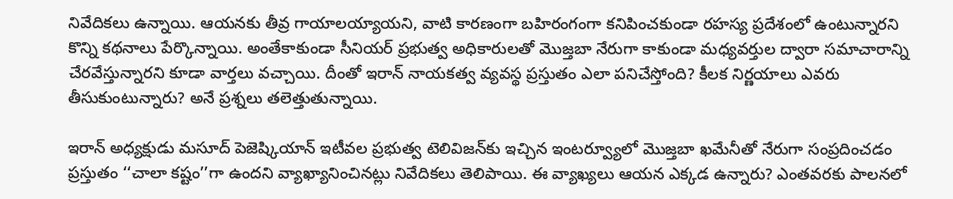నివేదికలు ఉన్నాయి. ఆయనకు తీవ్ర గాయాలయ్యాయని, వాటి కారణంగా బహిరంగంగా కనిపించకుండా రహస్య ప్రదేశంలో ఉంటున్నారని కొన్ని కథనాలు పేర్కొన్నాయి. అంతేకాకుండా సీనియర్ ప్రభుత్వ అధికారులతో మొజ్తబా నేరుగా కాకుండా మధ్యవర్తుల ద్వారా సమాచారాన్ని చేరవేస్తున్నారని కూడా వార్తలు వచ్చాయి. దీంతో ఇరాన్ నాయకత్వ వ్యవస్థ ప్రస్తుతం ఎలా పనిచేస్తోంది? కీలక నిర్ణయాలు ఎవరు తీసుకుంటున్నారు? అనే ప్రశ్నలు తలెత్తుతున్నాయి.

ఇరాన్ అధ్యక్షుడు మసూద్ పెజెష్కియాన్ ఇటీవల ప్రభుత్వ టెలివిజన్‌కు ఇచ్చిన ఇంటర్వ్యూలో మొజ్తబా ఖమేనీతో నేరుగా సంప్రదించడం ప్రస్తుతం ‘‘చాలా కష్టం’’గా ఉందని వ్యాఖ్యానించినట్లు నివేదికలు తెలిపాయి. ఈ వ్యాఖ్యలు ఆయన ఎక్కడ ఉన్నారు? ఎంతవరకు పాలనలో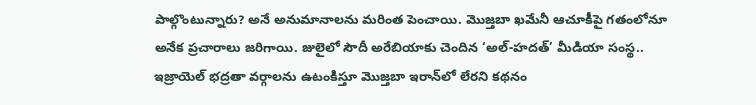పాల్గొంటున్నారు? అనే అనుమానాలను మరింత పెంచాయి. మొజ్తబా ఖమేనీ ఆచూకీపై గతంలోనూ అనేక ప్రచారాలు జరిగాయి. జులైలో సౌదీ అరేబియాకు చెందిన ‘అల్-హదత్’ మీడియా సంస్థ.. ఇజ్రాయెల్ భద్రతా వర్గాలను ఉటంకిస్తూ మొజ్తబా ఇరాన్‌లో లేరని కథనం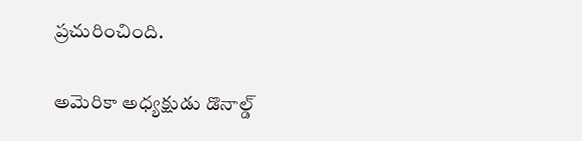ప్రచురించింది.

అమెరికా అధ్యక్షుడు డొనాల్డ్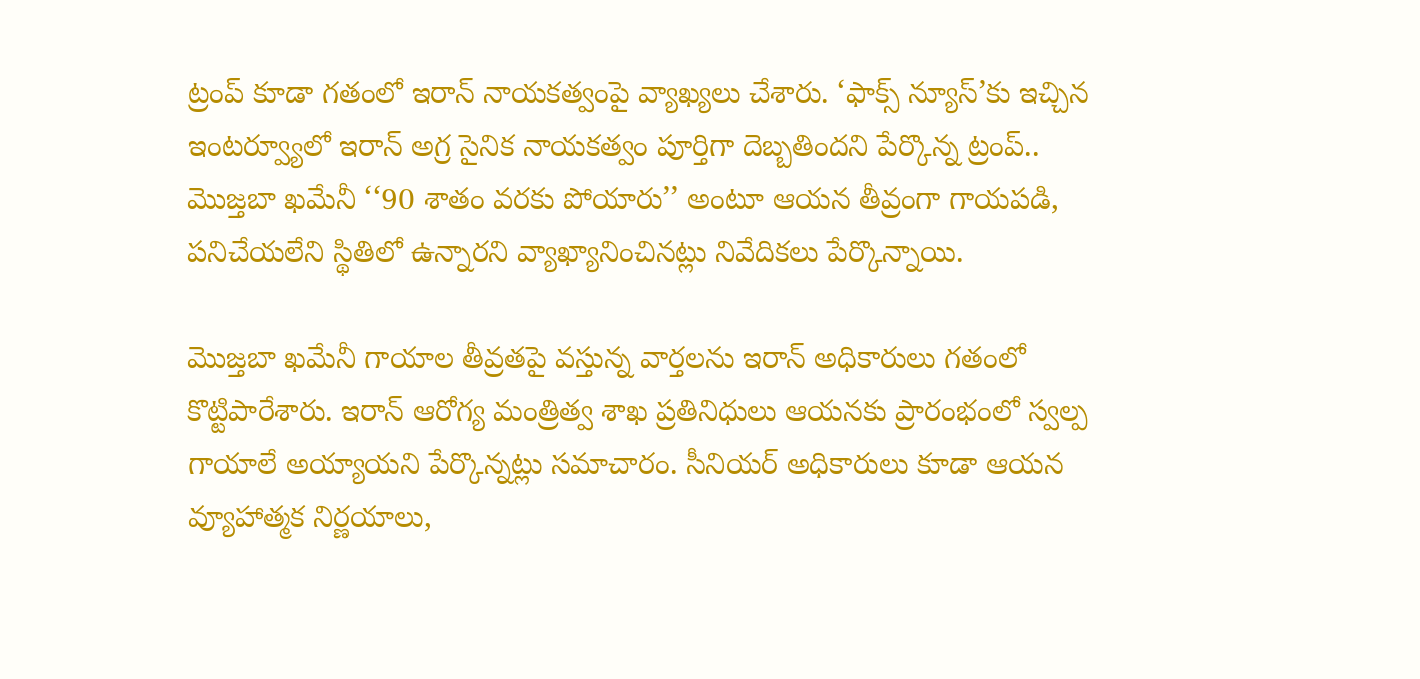ట్రంప్ కూడా గతంలో ఇరాన్ నాయకత్వంపై వ్యాఖ్యలు చేశారు. ‘ఫాక్స్ న్యూస్’కు ఇచ్చిన ఇంటర్వ్యూలో ఇరాన్ అగ్ర సైనిక నాయకత్వం పూర్తిగా దెబ్బతిందని పేర్కొన్న ట్రంప్.. మొజ్తబా ఖమేనీ ‘‘90 శాతం వరకు పోయారు’’ అంటూ ఆయన తీవ్రంగా గాయపడి, పనిచేయలేని స్థితిలో ఉన్నారని వ్యాఖ్యానించినట్లు నివేదికలు పేర్కొన్నాయి.

మొజ్తబా ఖమేనీ గాయాల తీవ్రతపై వస్తున్న వార్తలను ఇరాన్ అధికారులు గతంలో కొట్టిపారేశారు. ఇరాన్ ఆరోగ్య మంత్రిత్వ శాఖ ప్రతినిధులు ఆయనకు ప్రారంభంలో స్వల్ప గాయాలే అయ్యాయని పేర్కొన్నట్లు సమాచారం. సీనియర్ అధికారులు కూడా ఆయన వ్యూహాత్మక నిర్ణయాలు,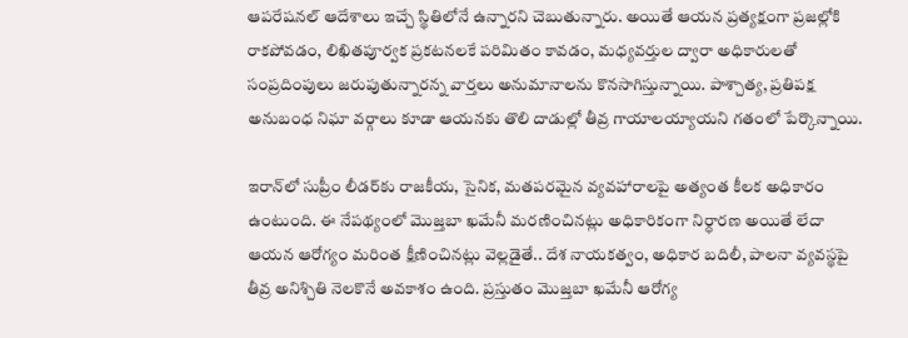ఆపరేషనల్ ఆదేశాలు ఇచ్చే స్థితిలోనే ఉన్నారని చెబుతున్నారు. అయితే ఆయన ప్రత్యక్షంగా ప్రజల్లోకి రాకపోవడం, లిఖితపూర్వక ప్రకటనలకే పరిమితం కావడం, మధ్యవర్తుల ద్వారా అధికారులతో సంప్రదింపులు జరుపుతున్నారన్న వార్తలు అనుమానాలను కొనసాగిస్తున్నాయి. పాశ్చాత్య, ప్రతిపక్ష అనుబంధ నిఘా వర్గాలు కూడా ఆయనకు తొలి దాడుల్లో తీవ్ర గాయాలయ్యాయని గతంలో పేర్కొన్నాయి.

ఇరాన్‌లో సుప్రీం లీడర్‌కు రాజకీయ, సైనిక, మతపరమైన వ్యవహారాలపై అత్యంత కీలక అధికారం ఉంటుంది. ఈ నేపథ్యంలో మొజ్తబా ఖమేనీ మరణించినట్లు అధికారికంగా నిర్ధారణ అయితే లేదా ఆయన ఆరోగ్యం మరింత క్షీణించినట్లు వెల్లడైతే.. దేశ నాయకత్వం, అధికార బదిలీ, పాలనా వ్యవస్థపై తీవ్ర అనిశ్చితి నెలకొనే అవకాశం ఉంది. ప్రస్తుతం మొజ్తబా ఖమేనీ ఆరోగ్య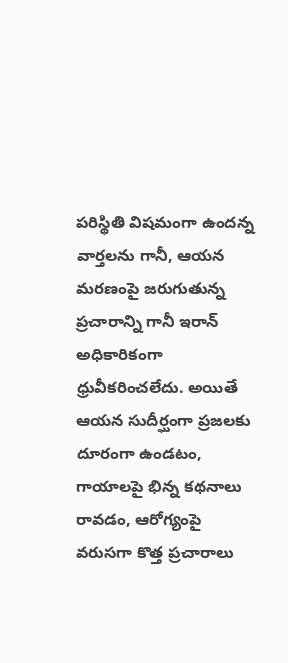పరిస్థితి విషమంగా ఉందన్న వార్తలను గానీ, ఆయన మరణంపై జరుగుతున్న ప్రచారాన్ని గానీ ఇరాన్ అధికారికంగా ధ్రువీకరించలేదు. అయితే ఆయన సుదీర్ఘంగా ప్రజలకు దూరంగా ఉండటం, గాయాలపై భిన్న కథనాలు రావడం, ఆరోగ్యంపై వరుసగా కొత్త ప్రచారాలు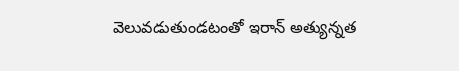వెలువడుతుండటంతో ఇరాన్ అత్యున్నత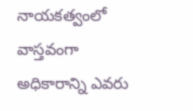నాయకత్వంలో వాస్తవంగా అధికారాన్ని ఎవరు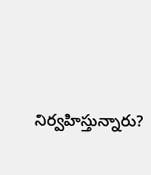నిర్వహిస్తున్నారు?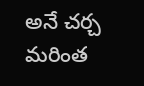అనే చర్చ మరింత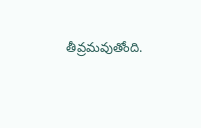తీవ్రమవుతోంది.